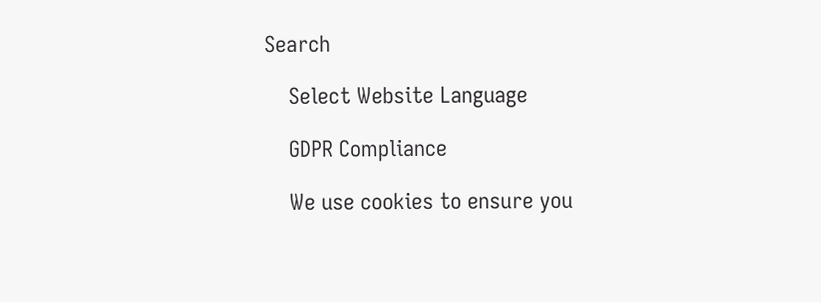Search

    Select Website Language

    GDPR Compliance

    We use cookies to ensure you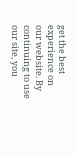get the best experience on our website. By continuing to use our site, you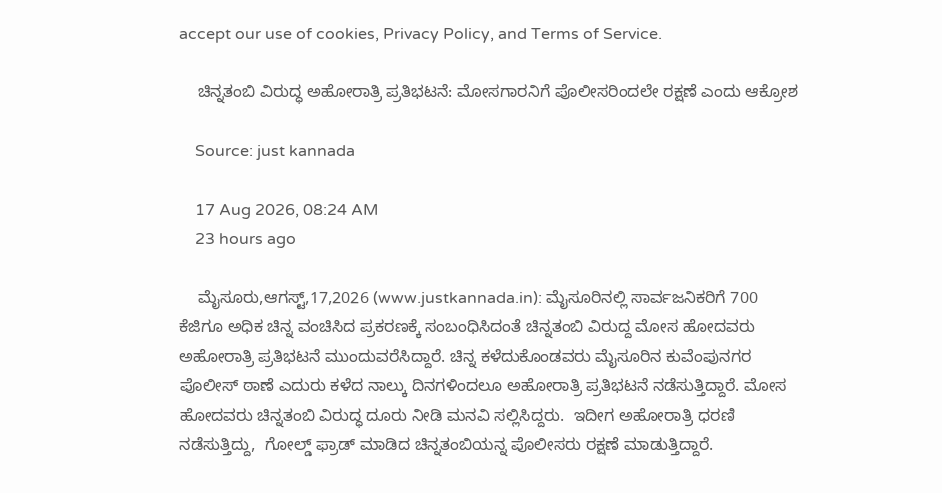accept our use of cookies, Privacy Policy, and Terms of Service.

    ಚಿನ್ನತಂಬಿ ವಿರುದ್ಧ ಅಹೋರಾತ್ರಿ ಪ್ರತಿಭಟನೆ: ಮೋಸಗಾರನಿಗೆ ಪೊಲೀಸರಿಂದಲೇ ರಕ್ಷಣೆ ಎಂದು ಆಕ್ರೋಶ

    Source: just kannada

    17 Aug 2026, 08:24 AM
    23 hours ago

    ಮೈಸೂರು,ಆಗಸ್ಟ್,17,2026 (www.justkannada.in): ಮೈಸೂರಿನಲ್ಲಿ ಸಾರ್ವಜನಿಕರಿಗೆ 700 ಕೆಜಿಗೂ ಅಧಿಕ ಚಿನ್ನ ವಂಚಿಸಿದ ಪ್ರಕರಣಕ್ಕೆ ಸಂಬಂಧಿಸಿದಂತೆ ಚಿನ್ನತಂಬಿ ವಿರುದ್ದ ಮೋಸ ಹೋದವರು ಅಹೋರಾತ್ರಿ ಪ್ರತಿಭಟನೆ ಮುಂದುವರೆಸಿದ್ದಾರೆ. ಚಿನ್ನ ಕಳೆದುಕೊಂಡವರು ಮೈಸೂರಿನ ಕುವೆಂಪುನಗರ ಪೊಲೀಸ್ ಠಾಣೆ ಎದುರು ಕಳೆದ ನಾಲ್ಕು ದಿನಗಳಿಂದಲೂ ಅಹೋರಾತ್ರಿ ಪ್ರತಿಭಟನೆ ನಡೆಸುತ್ತಿದ್ದಾರೆ. ಮೋಸ ಹೋದವರು ಚಿನ್ನತಂಬಿ ವಿರುದ್ಧ ದೂರು ನೀಡಿ ಮನವಿ ಸಲ್ಲಿಸಿದ್ದರು.  ಇದೀಗ ಅಹೋರಾತ್ರಿ ಧರಣಿ ನಡೆಸುತ್ತಿದ್ದು,  ಗೋಲ್ಡ್ ಫ್ರಾಡ್ ಮಾಡಿದ ಚಿನ್ನತಂಬಿಯನ್ನ ಪೊಲೀಸರು ರಕ್ಷಣೆ ಮಾಡುತ್ತಿದ್ದಾರೆ.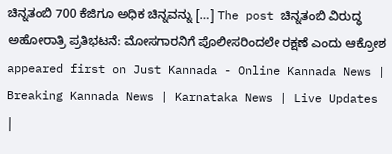ಚಿನ್ನತಂಬಿ 700 ಕೆಜಿಗೂ ಅಧಿಕ ಚಿನ್ನವನ್ನು […] The post ಚಿನ್ನತಂಬಿ ವಿರುದ್ಧ ಅಹೋರಾತ್ರಿ ಪ್ರತಿಭಟನೆ: ಮೋಸಗಾರನಿಗೆ ಪೊಲೀಸರಿಂದಲೇ ರಕ್ಷಣೆ ಎಂದು ಆಕ್ರೋಶ appeared first on Just Kannada - Online Kannada News | Breaking Kannada News | Karnataka News | Live Updates |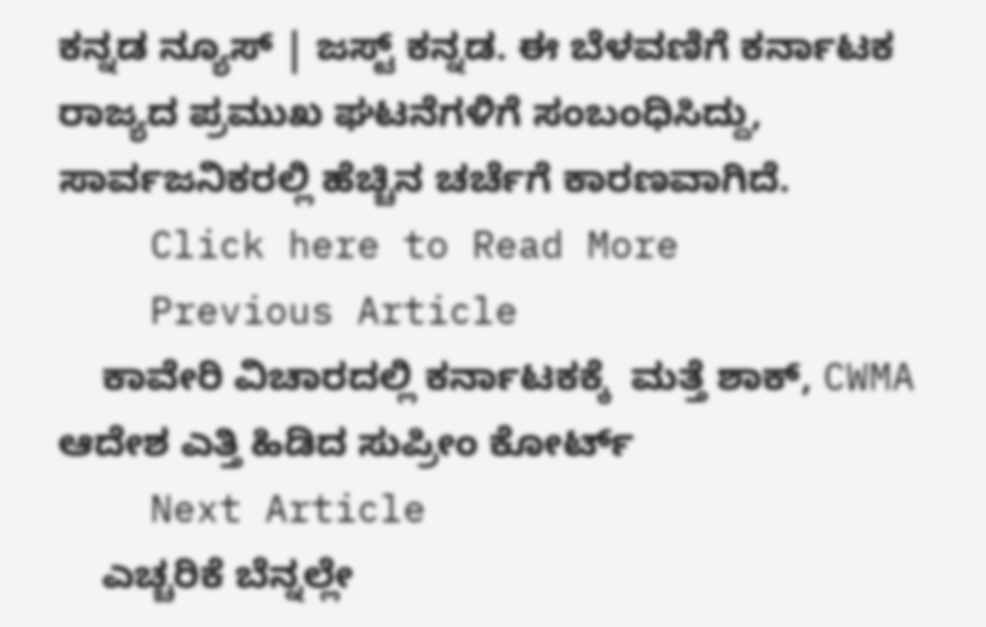ಕನ್ನಡ ನ್ಯೂಸ್ | ಜಸ್ಟ್ ಕನ್ನಡ. ಈ ಬೆಳವಣಿಗೆ ಕರ್ನಾಟಕ ರಾಜ್ಯದ ಪ್ರಮುಖ ಘಟನೆಗಳಿಗೆ ಸಂಬಂಧಿಸಿದ್ದು, ಸಾರ್ವಜನಿಕರಲ್ಲಿ ಹೆಚ್ಚಿನ ಚರ್ಚೆಗೆ ಕಾರಣವಾಗಿದೆ.
    Click here to Read More
    Previous Article
    ಕಾವೇರಿ ವಿಚಾರದಲ್ಲಿ ಕರ್ನಾಟಕಕ್ಕೆ  ಮತ್ತೆ ಶಾಕ್, CWMA ಆದೇಶ ಎತ್ತಿ ಹಿಡಿದ ಸುಪ್ರೀಂ ಕೋರ್ಟ್
    Next Article
    ಎಚ್ಚರಿಕೆ ಬೆನ್ನಲ್ಲೇ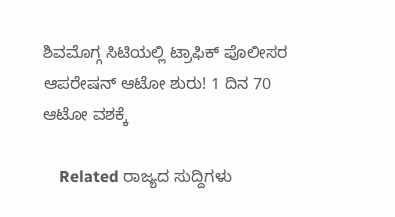ಶಿವಮೊಗ್ಗ ಸಿಟಿಯಲ್ಲಿ ಟ್ರಾಫಿಕ್ ಪೊಲೀಸರ ಆಪರೇಷನ್ ಆಟೋ ಶುರು! 1 ದಿನ 70 ಆಟೋ ವಶಕ್ಕೆ

    Related ರಾಜ್ಯದ ಸುದ್ದಿಗಳು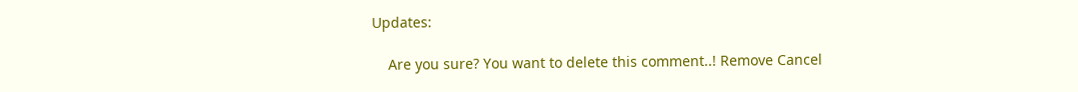Updates:

    Are you sure? You want to delete this comment..! Remove Cancel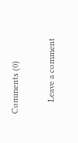Comments (0)

      Leave a comment